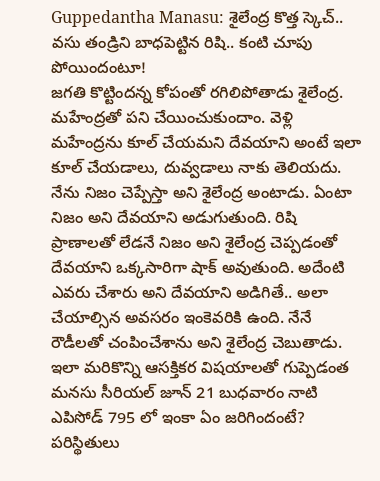Guppedantha Manasu: శైలేంద్ర కొత్త స్కెచ్.. వసు తండ్రిని బాధపెట్టిన రిషి.. కంటి చూపు పోయిందంటూ!
జగతి కొట్టిందన్న కోపంతో రగిలిపోతాడు శైలేంద్ర. మహేంద్రతో పని చేయించుకుందాం. వెళ్లి మహేంద్రను కూల్ చేయమని దేవయాని అంటే ఇలా కూల్ చేయడాలు, దువ్వడాలు నాకు తెలియదు. నేను నిజం చెప్పేస్తా అని శైలేంద్ర అంటాడు. ఏంటా నిజం అని దేవయాని అడుగుతుంది. రిషి ప్రాణాలతో లేడనే నిజం అని శైలేంద్ర చెప్పడంతో దేవయాని ఒక్కసారిగా షాక్ అవుతుంది. అదేంటి ఎవరు చేశారు అని దేవయాని అడిగితే.. అలా చేయాల్సిన అవసరం ఇంకెవరికి ఉంది. నేనే రౌడీలతో చంపించేశాను అని శైలేంద్ర చెబుతాడు. ఇలా మరికొన్ని ఆసక్తికర విషయాలతో గుప్పెడంత మనసు సీరియల్ జూన్ 21 బుధవారం నాటి ఎపిసోడ్ 795 లో ఇంకా ఏం జరిగిందంటే?
పరిస్థితులు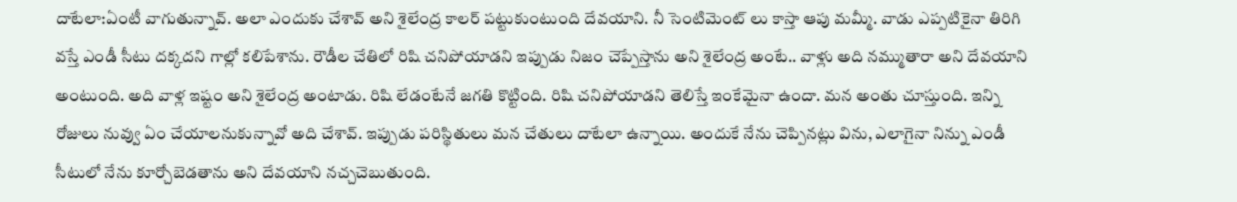దాటేలా:ఏంటీ వాగుతున్నావ్. అలా ఎందుకు చేశావ్ అని శైలేంద్ర కాలర్ పట్టుకుంటుంది దేవయాని. నీ సెంటిమెంట్ లు కాస్తా ఆపు మమ్మీ. వాడు ఎప్పటికైనా తిరిగి వస్తే ఎండీ సీటు దక్కదని గాల్లో కలిపేశాను. రౌడీల చేతిలో రిషి చనిపోయాడని ఇప్పుడు నిజం చెప్పేస్తాను అని శైలేంద్ర అంటే.. వాళ్లు అది నమ్ముతారా అని దేవయాని అంటుంది. అది వాళ్ల ఇష్టం అని శైలేంద్ర అంటాడు. రిషి లేడంటేనే జగతి కొట్టింది. రిషి చనిపోయాడని తెలిస్తే ఇంకేమైనా ఉందా. మన అంతు చూస్తుంది. ఇన్ని రోజులు నువ్వు ఏం చేయాలనుకున్నావో అది చేశావ్. ఇప్పుడు పరిస్థితులు మన చేతులు దాటేలా ఉన్నాయి. అందుకే నేను చెప్పినట్లు విను, ఎలాగైనా నిన్ను ఎండీ సీటులో నేను కూర్చోబెడతాను అని దేవయాని నచ్చచెబుతుంది.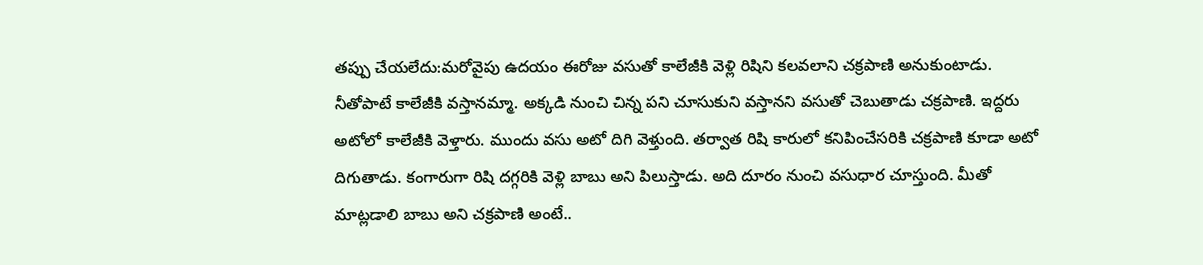తప్పు చేయలేదు:మరోవైపు ఉదయం ఈరోజు వసుతో కాలేజీకి వెళ్లి రిషిని కలవలాని చక్రపాణి అనుకుంటాడు. నీతోపాటే కాలేజీకి వస్తానమ్మా. అక్కడి నుంచి చిన్న పని చూసుకుని వస్తానని వసుతో చెబుతాడు చక్రపాణి. ఇద్దరు అటోలో కాలేజీకి వెళ్తారు. ముందు వసు అటో దిగి వెళ్తుంది. తర్వాత రిషి కారులో కనిపించేసరికి చక్రపాణి కూడా అటో దిగుతాడు. కంగారుగా రిషి దగ్గరికి వెళ్లి బాబు అని పిలుస్తాడు. అది దూరం నుంచి వసుధార చూస్తుంది. మీతో మాట్లడాలి బాబు అని చక్రపాణి అంటే..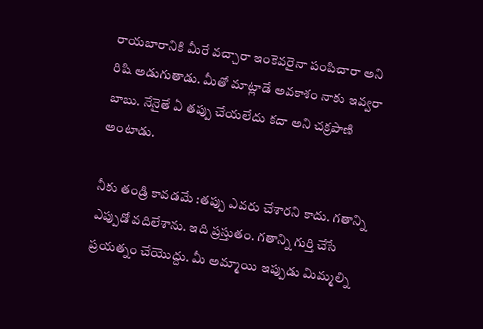రాయబారానికి మీరే వచ్చారా ఇంకెవరైనా పంపిచారా అని రిషి అడుగుతాడు. మీతో మాట్లాడే అవకాశం నాకు ఇవ్వరా బాబు. నేనైతే ఏ తప్పు చేయలేదు కదా అని చక్రపాణి అంటాడు.

నీకు తండ్రి కావడమే :తప్పు ఎవరు చేశారని కాదు. గతాన్ని ఎప్పుడో వదిలేశాను. ఇది ప్రస్తుతం. గతాన్ని గుర్తి చేసే ప్రయత్నం చేయొద్దు. మీ అమ్మాయి ఇప్పుడు మిమ్మల్ని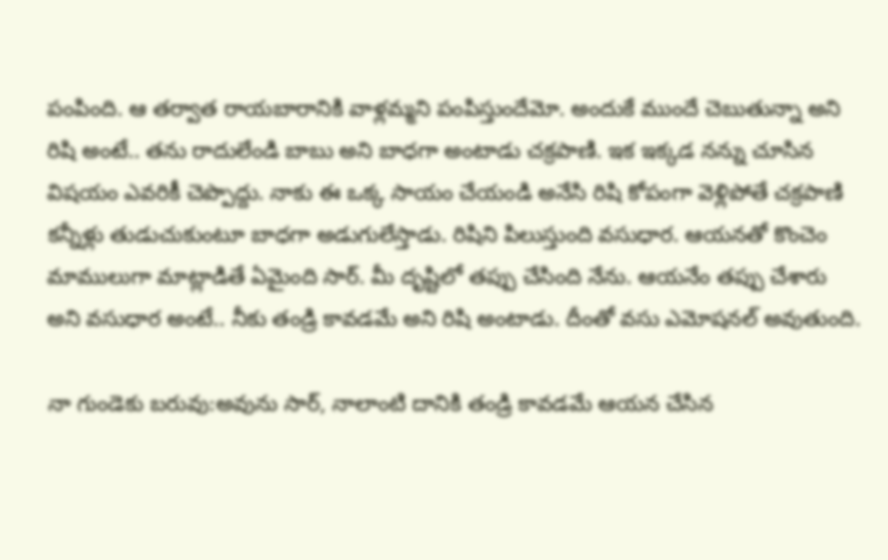పంపింది. ఆ తర్వాత రాయబారానికి వాళ్లమ్మని పంపిస్తుందేమో. అందుకే ముందే చెబుతున్నా అని రిషి అంటే.. తను రాదులేండి బాబు అని బాధగా అంటాడు చక్రపాణి. ఇక ఇక్కడ నన్ను చూసిన విషయం ఎవరికీ చెప్పొద్దు. నాకు ఈ ఒక్క సాయం చేయండి అనేసి రిషి కోపంగా వెళ్లిపోతే చక్రపాణి కన్నీళ్లు తుడుచుకుంటూ బాధగా అడుగులేస్తాడు. రిషిని పిలుస్తుంది వసుధార. ఆయనతో కొంచెం మాములుగా మాట్లాడితే ఏమైంది సార్. మీ దృష్టిలో తప్పు చేసింది నేను. ఆయనేం తప్పు చేశారు అని వసుధార అంటే.. నీకు తండ్రి కావడమే అని రిషి అంటాడు. దీంతో వసు ఎమోషనల్ అవుతుంది.

నా గుండెకు బరువు:అవును సార్, నాలాంటి దానికి తండ్రి కావడమే ఆయన చేసిన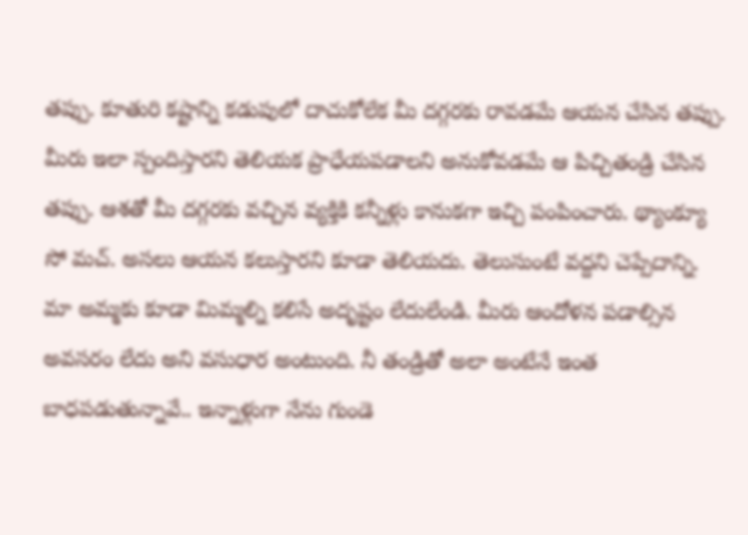తప్పు. కూతురి కష్టాన్ని కడుపులో దాచుకోలేక మీ దగ్గరకు రావడమే ఆయన చేసిన తప్పు. మీరు ఇలా స్పందిస్తారని తెలియక ప్రాధేయపడాలని అనుకోవడమే ఆ పిచ్చితండ్రి చేసిన తప్పు. ఆశతో మీ దగ్గరకు వచ్చిన వ్యక్తికి కన్నీళ్లు కానుకగా ఇచ్చి పంపించారు. థ్యాంక్యూ సో మచ్. అసలు ఆయన కలుస్తారని కూడా తెలియదు. తెలుసుంటే వద్దని చెప్పేదాన్ని. మా అమ్మకు కూడా మిమ్మల్ని కలిసే అదృష్టం లేదులేండి. మీరు ఆందోళన పడాల్సిన అవసరం లేదు అని వసుధార అంటుంది. నీ తండ్రితో అలా అంటేనే ఇంత బాధపడుతున్నావే.. ఇన్నాళ్లుగా నేను గుండె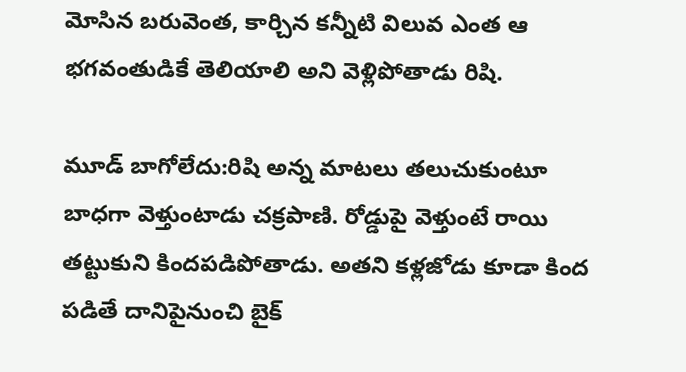మోసిన బరువెంత, కార్చిన కన్నీటి విలువ ఎంత ఆ భగవంతుడికే తెలియాలి అని వెళ్లిపోతాడు రిషి.

మూడ్ బాగోలేదు:రిషి అన్న మాటలు తలుచుకుంటూ బాధగా వెళ్తుంటాడు చక్రపాణి. రోడ్డుపై వెళ్తుంటే రాయి తట్టుకుని కిందపడిపోతాడు. అతని కళ్లజోడు కూడా కింద పడితే దానిపైనుంచి బైక్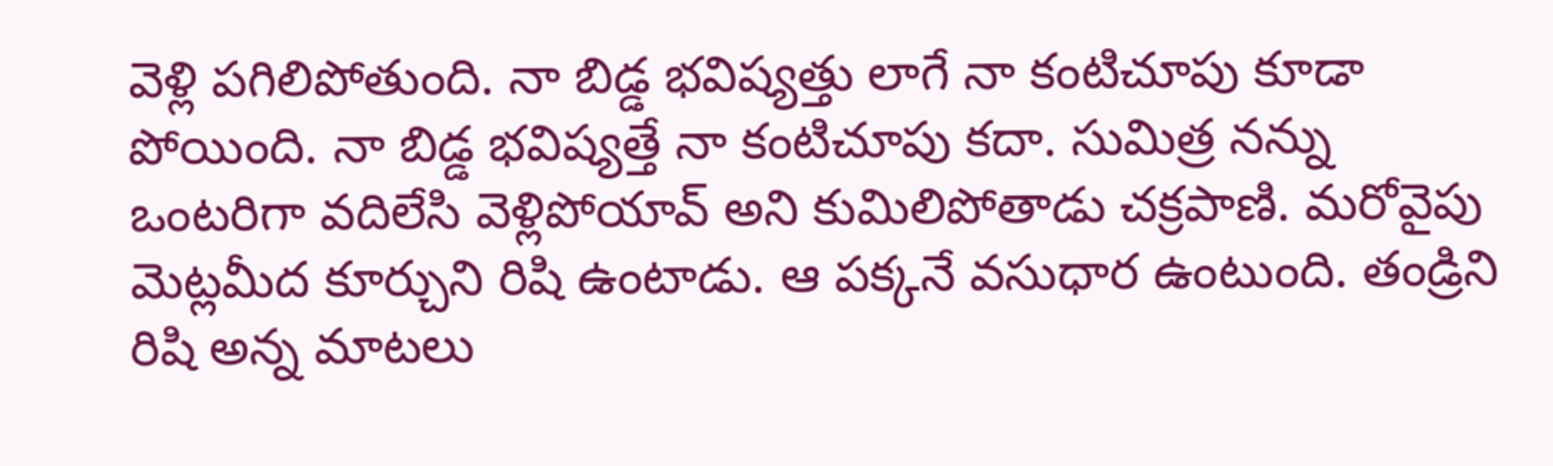వెళ్లి పగిలిపోతుంది. నా బిడ్డ భవిష్యత్తు లాగే నా కంటిచూపు కూడా పోయింది. నా బిడ్డ భవిష్యత్తే నా కంటిచూపు కదా. సుమిత్ర నన్ను ఒంటరిగా వదిలేసి వెళ్లిపోయావ్ అని కుమిలిపోతాడు చక్రపాణి. మరోవైపు మెట్లమీద కూర్చుని రిషి ఉంటాడు. ఆ పక్కనే వసుధార ఉంటుంది. తండ్రిని రిషి అన్న మాటలు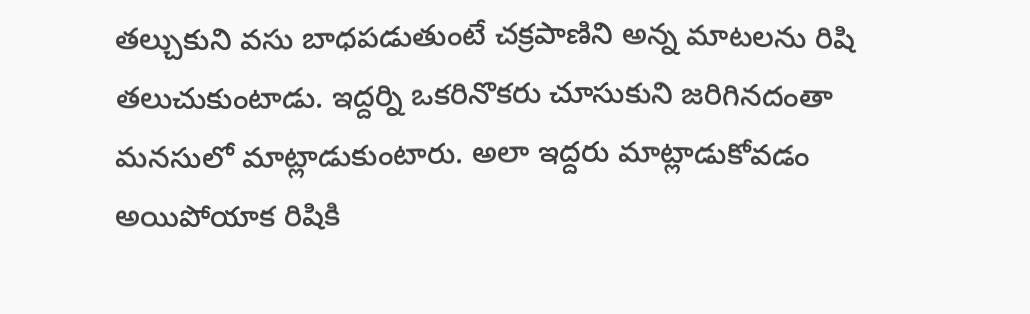తల్చుకుని వసు బాధపడుతుంటే చక్రపాణిని అన్న మాటలను రిషి తలుచుకుంటాడు. ఇద్దర్ని ఒకరినొకరు చూసుకుని జరిగినదంతా మనసులో మాట్లాడుకుంటారు. అలా ఇద్దరు మాట్లాడుకోవడం అయిపోయాక రిషికి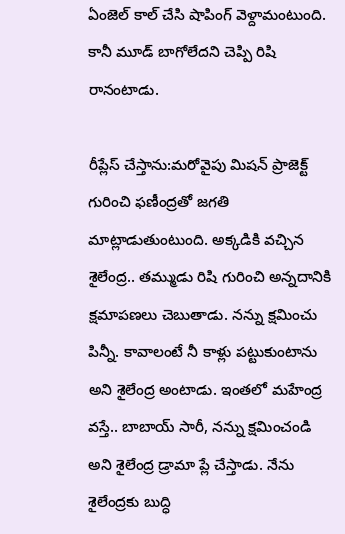ఏంజెల్ కాల్ చేసి షాపింగ్ వెళ్దామంటుంది. కానీ మూడ్ బాగోలేదని చెప్పి రిషి రానంటాడు.

రీప్లేస్ చేస్తాను:మరోవైపు మిషన్ ప్రాజెక్ట్ గురించి ఫణీంద్రతో జగతి మాట్లాడుతుంటుంది. అక్కడికి వచ్చిన శైలేంద్ర.. తమ్ముడు రిషి గురించి అన్నదానికి క్షమాపణలు చెబుతాడు. నన్ను క్షమించు పిన్నీ. కావాలంటే నీ కాళ్లు పట్టుకుంటాను అని శైలేంద్ర అంటాడు. ఇంతలో మహేంద్ర వస్తే.. బాబాయ్ సారీ, నన్ను క్షమించండి అని శైలేంద్ర డ్రామా ప్లే చేస్తాడు. నేను శైలేంద్రకు బుద్ధి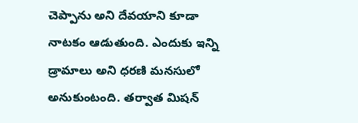చెప్పాను అని దేవయాని కూడా నాటకం ఆడుతుంది. ఎందుకు ఇన్ని డ్రామాలు అని ధరణి మనసులో అనుకుంటంది. తర్వాత మిషన్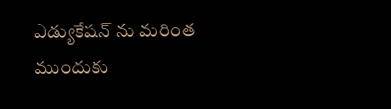ఎడ్యుకేషన్ ను మరింత ముందుకు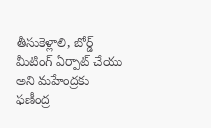తీసుకెళ్లాలి, బోర్డ్ మీటింగ్ ఏర్పాట్ చేయు అని మహేంద్రకు ఫణీంద్ర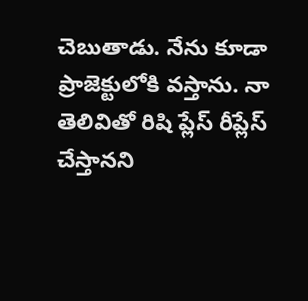చెబుతాడు. నేను కూడా ప్రాజెక్టులోకి వస్తాను. నా తెలివితో రిషి ప్లేస్ రీప్లేస్ చేస్తానని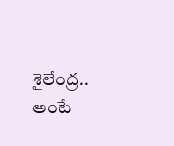శైలేంద్ర.. అంటే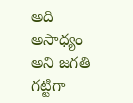అది అసాధ్యం అని జగతి గట్టిగా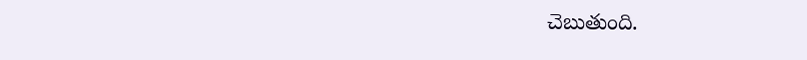చెబుతుంది.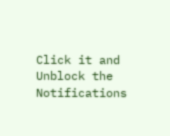Click it and Unblock the Notifications